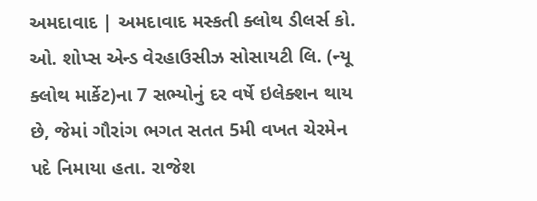અમદાવાદ | અમદાવાદ મસ્કતી ક્લોથ ડીલર્સ કો. ઓ. શોપ્સ એન્ડ વેરહાઉસીઝ સોસાયટી લિ. (ન્યૂ ક્લોથ માર્કેટ)ના 7 સભ્યોનું દર વર્ષે ઇલેક્શન થાય છે, જેમાં ગૌરાંગ ભગત સતત 5મી વખત ચેરમેન પદે નિમાયા હતા. રાજેશ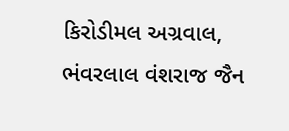કિરોડીમલ અગ્રવાલ, ભંવરલાલ વંશરાજ જૈન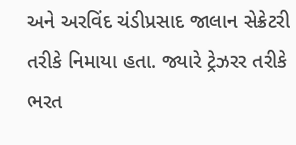અને અરવિંદ ચંડીપ્રસાદ જાલાન સેક્રેટરી તરીકે નિમાયા હતા. જ્યારે ટ્રેઝરર તરીકે ભરત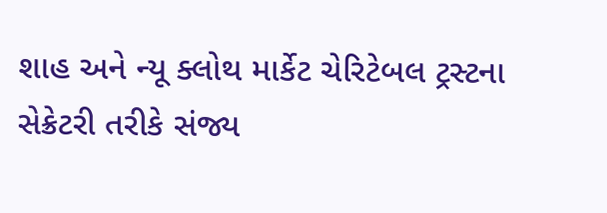શાહ અને ન્યૂ ક્લોથ માર્કેટ ચેરિટેબલ ટ્રસ્ટના સેક્રેટરી તરીકે સંજ્ય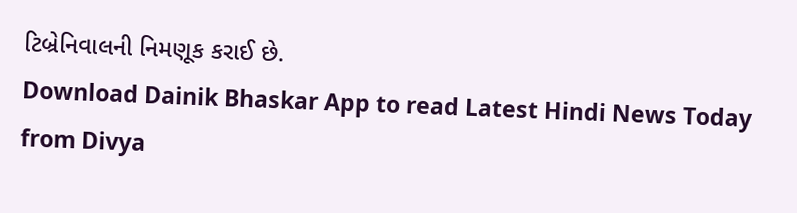ટિબ્રેનિવાલની નિમણૂક કરાઈ છે.
Download Dainik Bhaskar App to read Latest Hindi News Today
from Divya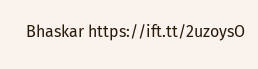Bhaskar https://ift.tt/2uzoysO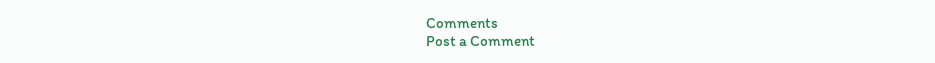Comments
Post a Comment